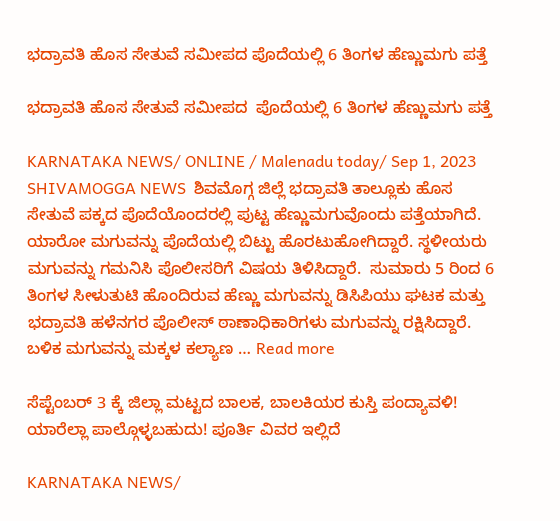ಭದ್ರಾವತಿ ಹೊಸ ಸೇತುವೆ ಸಮೀಪದ ಪೊದೆಯಲ್ಲಿ 6 ತಿಂಗಳ ಹೆಣ್ಣುಮಗು ಪತ್ತೆ

ಭದ್ರಾವತಿ ಹೊಸ ಸೇತುವೆ ಸಮೀಪದ  ಪೊದೆಯಲ್ಲಿ 6 ತಿಂಗಳ ಹೆಣ್ಣುಮಗು ಪತ್ತೆ

KARNATAKA NEWS/ ONLINE / Malenadu today/ Sep 1, 2023 SHIVAMOGGA NEWS  ಶಿವಮೊಗ್ಗ ಜಿಲ್ಲೆ ಭದ್ರಾವತಿ ತಾಲ್ಲೂಕು ಹೊಸ ಸೇತುವೆ ಪಕ್ಕದ ಪೊದೆಯೊಂದರಲ್ಲಿ ಪುಟ್ಟ ಹೆಣ್ಣುಮಗುವೊಂದು ಪತ್ತೆಯಾಗಿದೆ. ಯಾರೋ ಮಗುವನ್ನು ಪೊದೆಯಲ್ಲಿ ಬಿಟ್ಟು ಹೊರಟುಹೋಗಿದ್ದಾರೆ. ಸ್ಥಳೀಯರು ಮಗುವನ್ನು ಗಮನಿಸಿ ಪೊಲೀಸರಿಗೆ ವಿಷಯ ತಿಳಿಸಿದ್ದಾರೆ.  ಸುಮಾರು 5 ರಿಂದ 6 ತಿಂಗಳ ಸೀಳುತುಟಿ ಹೊಂದಿರುವ ಹೆಣ್ಣು ಮಗುವನ್ನು ಡಿಸಿಪಿಯು ಘಟಕ ಮತ್ತು ಭದ್ರಾವತಿ ಹಳೆನಗರ ಪೊಲೀಸ್ ಠಾಣಾಧಿಕಾರಿಗಳು ಮಗುವನ್ನು ರಕ್ಷಿಸಿದ್ದಾರೆ. ಬಳಿಕ ಮಗುವನ್ನು ಮಕ್ಕಳ ಕಲ್ಯಾಣ … Read more

ಸೆಪ್ಟೆಂಬರ್ 3 ಕ್ಕೆ ಜಿಲ್ಲಾ ಮಟ್ಟದ ಬಾಲಕ, ಬಾಲಕಿಯರ ಕುಸ್ತಿ ಪಂದ್ಯಾವಳಿ! ಯಾರೆಲ್ಲಾ ಪಾಲ್ಗೊಳ್ಳಬಹುದು! ಪೂರ್ತಿ ವಿವರ ಇಲ್ಲಿದೆ

KARNATAKA NEWS/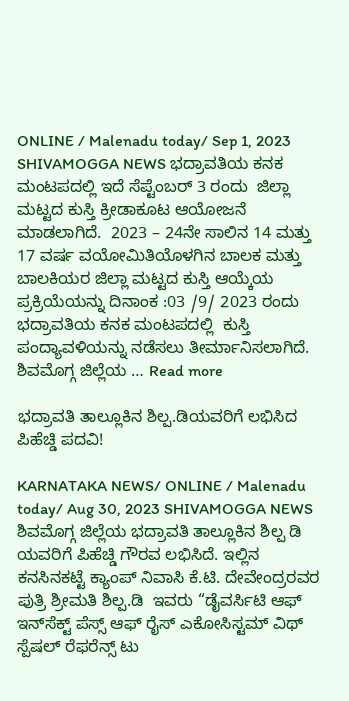ONLINE / Malenadu today/ Sep 1, 2023 SHIVAMOGGA NEWS ಭದ್ರಾವತಿಯ ಕನಕ ಮಂಟಪದಲ್ಲಿ ಇದೆ ಸೆಪ್ಟೆಂಬರ್ 3 ರಂದು  ಜಿಲ್ಲಾ ಮಟ್ಟದ ಕುಸ್ತಿ ಕ್ರೀಡಾಕೂಟ ಆಯೋಜನೆ ಮಾಡಲಾಗಿದೆ.  2023 – 24ನೇ ಸಾಲಿನ 14 ಮತ್ತು 17 ವರ್ಷ ವಯೋಮಿತಿಯೊಳಗಿನ ಬಾಲಕ ಮತ್ತು ಬಾಲಕಿಯರ ಜಿಲ್ಲಾ ಮಟ್ಟದ ಕುಸ್ತಿ ಆಯ್ಕೆಯ ಪ್ರಕ್ರಿಯೆಯನ್ನು ದಿನಾಂಕ :03 /9/ 2023 ರಂದು ಭದ್ರಾವತಿಯ ಕನಕ ಮಂಟಪದಲ್ಲಿ  ಕುಸ್ತಿ ಪಂದ್ಯಾವಳಿಯನ್ನು ನಡೆಸಲು ತೀರ್ಮಾನಿಸಲಾಗಿದೆ.  ಶಿವಮೊಗ್ಗ ಜಿಲ್ಲೆಯ … Read more

ಭದ್ರಾವತಿ ತಾಲ್ಲೂಕಿನ ಶಿಲ್ಪ.ಡಿಯವರಿಗೆ ಲಭಿಸಿದ ಪಿಹೆಚ್ಡಿ ಪದವಿ!

KARNATAKA NEWS/ ONLINE / Malenadu today/ Aug 30, 2023 SHIVAMOGGA NEWS ಶಿವಮೊಗ್ಗ ಜಿಲ್ಲೆಯ ಭದ್ರಾವತಿ ತಾಲ್ಲೂಕಿನ ಶಿಲ್ಪ ಡಿ ಯವರಿಗೆ ಪಿಹೆಚ್ಡಿ ಗೌರವ ಲಭಿಸಿದೆ. ಇಲ್ಲಿನ  ಕನಸಿನಕಟ್ಟೆ ಕ್ಯಾಂಪ್ ನಿವಾಸಿ ಕೆ.ಟಿ. ದೇವೇಂದ್ರರವರ ಪುತ್ರಿ ಶ್ರೀಮತಿ ಶಿಲ್ಪ.ಡಿ  ಇವರು “ಡೈವರ್ಸಿಟಿ ಆಫ್ ಇನ್‍ಸೆಕ್ಟ್ ಪೆಸ್ಸ್ ಆಫ್ ರೈಸ್ ಎಕೋಸಿಸ್ಟಮ್ ವಿಥ್ ಸ್ಪೆಷಲ್ ರೆಫರೆನ್ಸ್ ಟು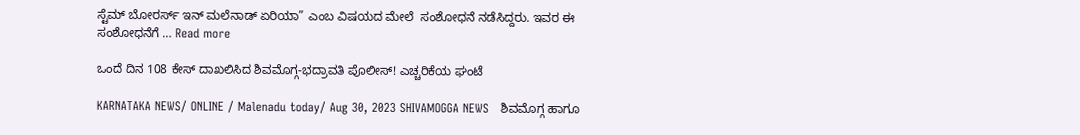ಸ್ಟೆಮ್ ಬೋರರ್ಸ್ ಇನ್ ಮಲೆನಾಡ್ ಏರಿಯಾ” ಎಂಬ ವಿಷಯದ ಮೇಲೆ  ಸಂಶೋಧನೆ ನಡೆಸಿದ್ದರು. ಇವರ ಈ ಸಂಶೋಧನೆಗೆ … Read more

ಒಂದೆ ದಿನ 108 ಕೇಸ್ ದಾಖಲಿಸಿದ ಶಿವಮೊಗ್ಗ-ಭದ್ರಾವತಿ ಪೊಲೀಸ್! ಎಚ್ಚರಿಕೆಯ ಘಂಟೆ

KARNATAKA NEWS/ ONLINE / Malenadu today/ Aug 30, 2023 SHIVAMOGGA NEWS   ಶಿವಮೊಗ್ಗ ಹಾಗೂ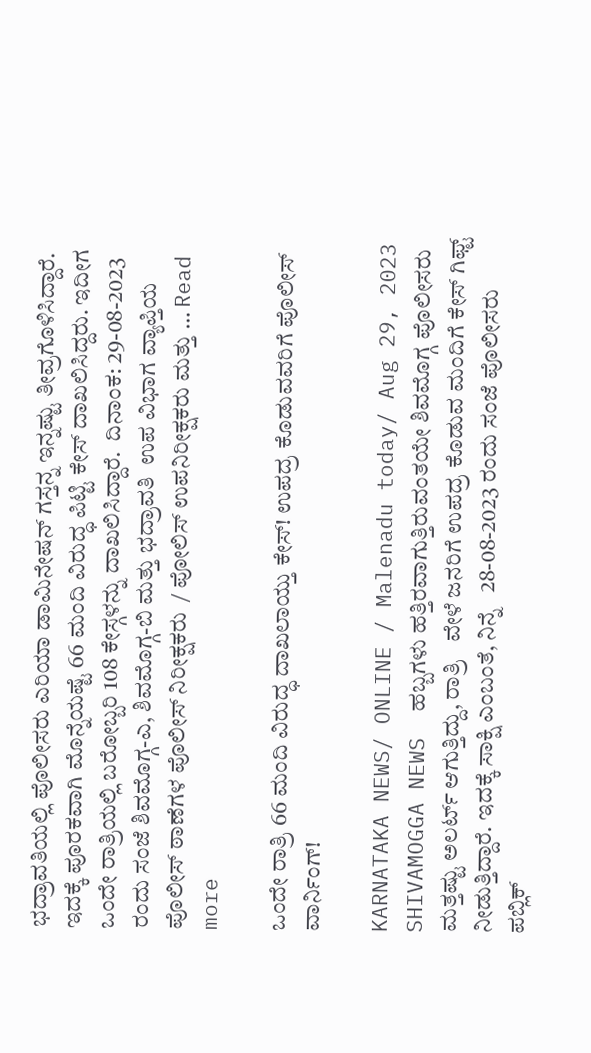ಭದ್ರಾವತಿಯಲ್ಲಿ ಪೊಲೀಸರು ಎರಿಯಾ ಡಾಮಿನೇಷನ್ ಗಸ್ತನ್ನ ಇನ್ನಷ್ಟು ತೀವ್ರಗೊಳಿಸಿದ್ದಾರೆ. ಇದಕ್ಕೆ ಪೂರಕವಾಗಿ ಮೊನ್ನೆಯಷ್ಟೆ 66 ಮಂದಿ ವಿರುದ್ಧ ಪಿಟ್ಟಿ ಕೇಸ್ ದಾಖಲಿಸಿದ್ದರು. ಇದೀಗ ಒಂದೇ ರಾತ್ರಿಯಲ್ಲಿ ಬರೋಬ್ಬರಿ 108 ಕೇಸ್ಗಳನ್ನು ದಾಖಲಿಸಿದ್ದಾರೆ.  ದಿನಾಂಕ: 29-08-2023 ರಂದು ಸಂಜೆ ಶಿವಮೊಗ್ಗ-ಎ, ಶಿವಮೊಗ್ಗ-ಬಿ ಮತ್ತು ಭದ್ರಾವತಿ  ಉಪ ವಿಭಾಗ ವ್ಯಾಪ್ತಿಯ ಪೊಲೀಸ್ ಠಾಣೆಗಳ ಪೊಲೀಸ್ ನಿರೀಕ್ಷಕರು  / ಪೋಲಿಸ್ ಉಪನಿರೀಕ್ಷಕರು ಮತ್ತು … Read more

ಒಂದೇ ರಾತ್ರಿ 66 ಮಂದಿ ವಿರುದ್ಧ ದಾಖಲಾಯ್ತು ಕೇಸ್! ಉಪದ್ರ ಕೊಡುವವರಿಗೆ ಪೊಲೀಸ್ ವಾರ್ನಿಂಗ್!

KARNATAKA NEWS/ ONLINE / Malenadu today/ Aug 29, 2023 SHIVAMOGGA NEWS  ಹಬ್ಬಗಳು ಹತ್ತಿರವಾಗುತ್ತಿರುವಂತಯೇ ಶಿವಮೊಗ್ಗ ಪೊಲೀಸರು ಮತ್ತಷ್ಟು ಅಲರ್ಟ್ ಆಗುತ್ತಿದ್ದು, ರಾತ್ರಿ   ವೇಳೆ ಜನರಿಗೆ ಉಪದ್ರ ಕೊಡುವ ಮಂದಿಗೆ ಕೇಸ್ ಗಿಫ್ಟ್ ನೀಡುತ್ತಿದ್ದಾರೆ. ಇದಕ್ಕೆ ಸಾಕ್ಷಿ ಎಂಬಂತೆ, ನಿನ್ನೆ   28-08-2023 ರಂದು ಸಂಜೆ ಪೊಲೀಸರು ಪಬ್ಲಿಕ್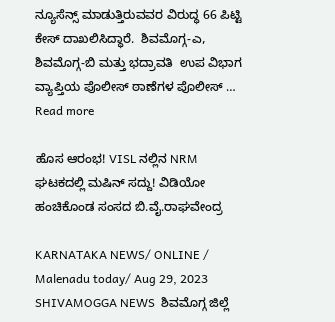ನ್ಯೂಸೆನ್ಸ್ ಮಾಡುತ್ತಿರುವವರ ವಿರುದ್ಧ 66 ಪಿಟ್ಟಿ ಕೇಸ್ ದಾಖಲಿಸಿದ್ಧಾರೆ.  ಶಿವಮೊಗ್ಗ-ಎ, ಶಿವಮೊಗ್ಗ-ಬಿ ಮತ್ತು ಭದ್ರಾವತಿ  ಉಪ ವಿಭಾಗ ವ್ಯಾಪ್ತಿಯ ಪೊಲೀಸ್ ಠಾಣೆಗಳ ಪೊಲೀಸ್ … Read more

ಹೊಸ ಆರಂಭ! VISL ನಲ್ಲಿನ NRM ಘಟಕದಲ್ಲಿ ಮಷಿನ್ ಸದ್ದು! ವಿಡಿಯೋ ಹಂಚಿಕೊಂಡ ಸಂಸದ ಬಿ.ವೈ.ರಾಘವೇಂದ್ರ

KARNATAKA NEWS/ ONLINE / Malenadu today/ Aug 29, 2023 SHIVAMOGGA NEWS  ಶಿವಮೊಗ್ಗ ಜಿಲ್ಲೆ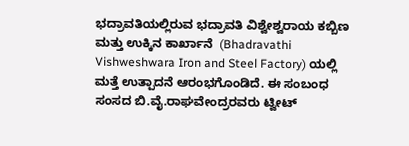ಭದ್ರಾವತಿಯಲ್ಲಿರುವ ಭದ್ರಾವತಿ ವಿಶ್ವೇಶ್ವರಾಯ ಕಬ್ಬಿಣ ಮತ್ತು ಉಕ್ಕಿನ ಕಾರ್ಖಾನೆ  (Bhadravathi Vishweshwara Iron and Steel Factory) ಯಲ್ಲಿ ಮತ್ತೆ ಉತ್ಪಾದನೆ ಆರಂಭಗೊಂಡಿದೆ. ಈ ಸಂಬಂಧ ಸಂಸದ ಬಿ.ವೈ.ರಾಘವೇಂದ್ರರವರು ಟ್ವೀಟ್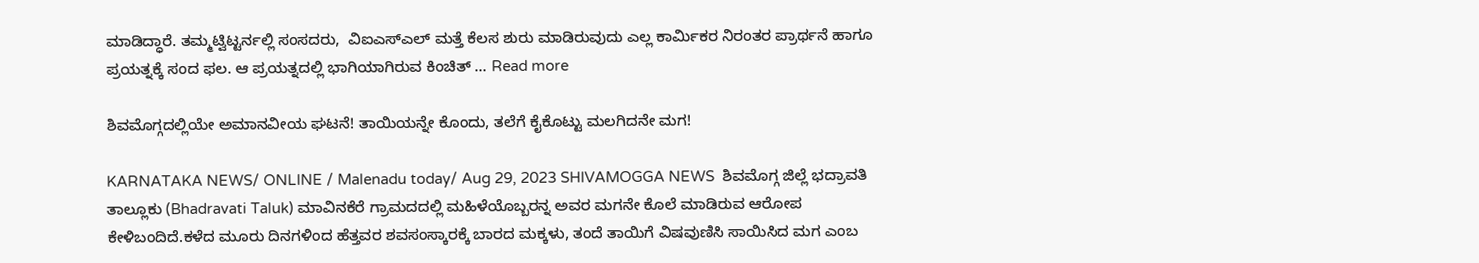ಮಾಡಿದ್ಧಾರೆ. ತಮ್ಮಟ್ವಿಟ್ಟರ್ನಲ್ಲಿ ಸಂಸದರು,  ವಿಐಎಸ್ಎಲ್ ಮತ್ತೆ ಕೆಲಸ ಶುರು ಮಾಡಿರುವುದು ಎಲ್ಲ ಕಾರ್ಮಿಕರ ನಿರಂತರ ಪ್ರಾರ್ಥನೆ ಹಾಗೂ ಪ್ರಯತ್ನಕ್ಕೆ ಸಂದ ಫಲ. ಆ ಪ್ರಯತ್ನದಲ್ಲಿ ಭಾಗಿಯಾಗಿರುವ ಕಿಂಚಿತ್ … Read more

ಶಿವಮೊಗ್ಗದಲ್ಲಿಯೇ ಅಮಾನವೀಯ ಘಟನೆ! ತಾಯಿಯನ್ನೇ ಕೊಂದು, ತಲೆಗೆ ಕೈಕೊಟ್ಟು ಮಲಗಿದನೇ ಮಗ!

KARNATAKA NEWS/ ONLINE / Malenadu today/ Aug 29, 2023 SHIVAMOGGA NEWS  ಶಿವಮೊಗ್ಗ ಜಿಲ್ಲೆ ಭದ್ರಾವತಿ ತಾಲ್ಲೂಕು (Bhadravati Taluk) ಮಾವಿನಕೆರೆ ಗ್ರಾಮದದಲ್ಲಿ ಮಹಿಳೆಯೊಬ್ಬರನ್ನ ಅವರ ಮಗನೇ ಕೊಲೆ ಮಾಡಿರುವ ಆರೋಪ ಕೇಳಿಬಂದಿದೆ.ಕಳೆದ ಮೂರು ದಿನಗಳಿಂದ ಹೆತ್ತವರ ಶವಸಂಸ್ಕಾರಕ್ಕೆ ಬಾರದ ಮಕ್ಕಳು, ತಂದೆ ತಾಯಿಗೆ ವಿಷವುಣಿಸಿ ಸಾಯಿಸಿದ ಮಗ ಎಂಬ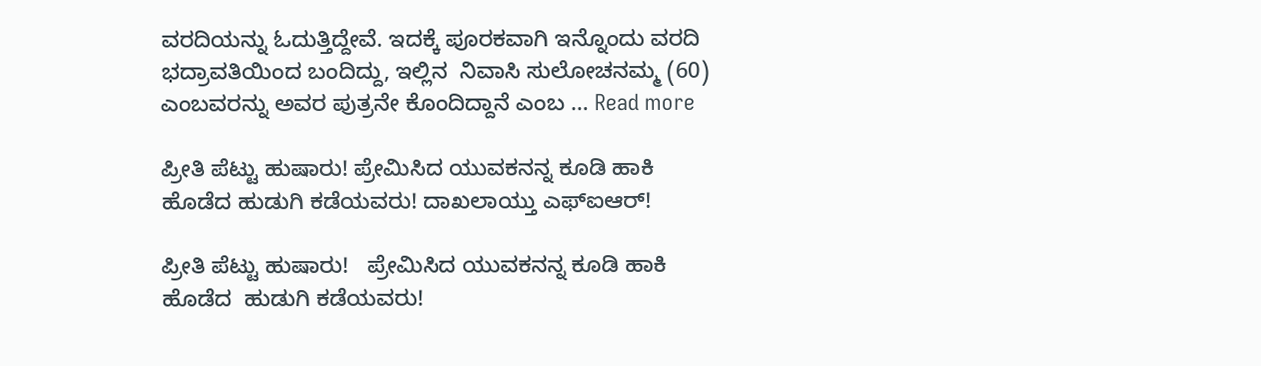ವರದಿಯನ್ನು ಓದುತ್ತಿದ್ದೇವೆ. ಇದಕ್ಕೆ ಪೂರಕವಾಗಿ ಇನ್ನೊಂದು ವರದಿ ಭದ್ರಾವತಿಯಿಂದ ಬಂದಿದ್ದು, ಇಲ್ಲಿನ  ನಿವಾಸಿ ಸುಲೋಚನಮ್ಮ (60) ಎಂಬವರನ್ನು ಅವರ ಪುತ್ರನೇ ಕೊಂದಿದ್ದಾನೆ ಎಂಬ … Read more

ಪ್ರೀತಿ ಪೆಟ್ಟು ಹುಷಾರು! ಪ್ರೇಮಿಸಿದ ಯುವಕನನ್ನ ಕೂಡಿ ಹಾಕಿ ಹೊಡೆದ ಹುಡುಗಿ ಕಡೆಯವರು! ದಾಖಲಾಯ್ತು ಎಫ್ಐಆರ್!

ಪ್ರೀತಿ ಪೆಟ್ಟು ಹುಷಾರು!   ಪ್ರೇಮಿಸಿದ ಯುವಕನನ್ನ ಕೂಡಿ ಹಾಕಿ ಹೊಡೆದ  ಹುಡುಗಿ ಕಡೆಯವರು!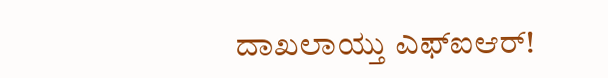ದಾಖಲಾಯ್ತು ಎಫ್ಐಆರ್!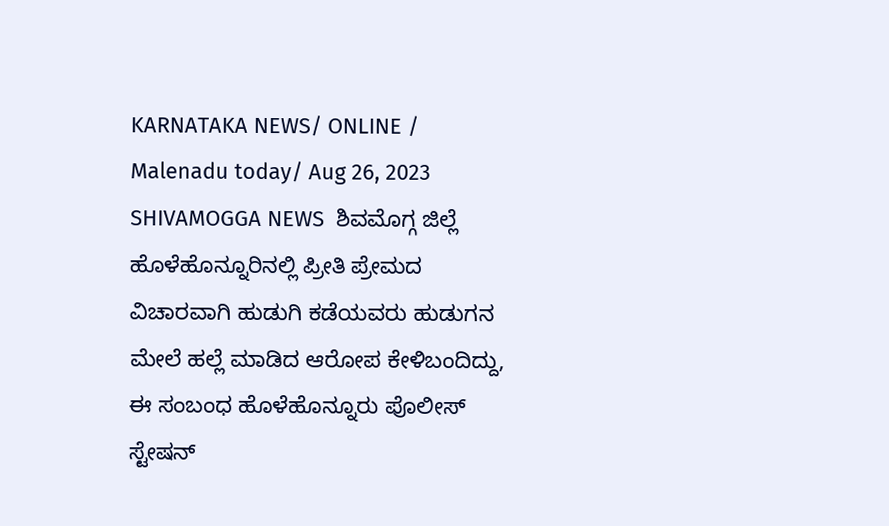KARNATAKA NEWS/ ONLINE / Malenadu today/ Aug 26, 2023 SHIVAMOGGA NEWS  ಶಿವಮೊಗ್ಗ ಜಿಲ್ಲೆ ಹೊಳೆಹೊನ್ನೂರಿನಲ್ಲಿ ಪ್ರೀತಿ ಪ್ರೇಮದ ವಿಚಾರವಾಗಿ ಹುಡುಗಿ ಕಡೆಯವರು ಹುಡುಗನ ಮೇಲೆ ಹಲ್ಲೆ ಮಾಡಿದ ಆರೋಪ ಕೇಳಿಬಂದಿದ್ದು, ಈ ಸಂಬಂಧ ಹೊಳೆಹೊನ್ನೂರು ಪೊಲೀಸ್ ಸ್ಟೇಷನ್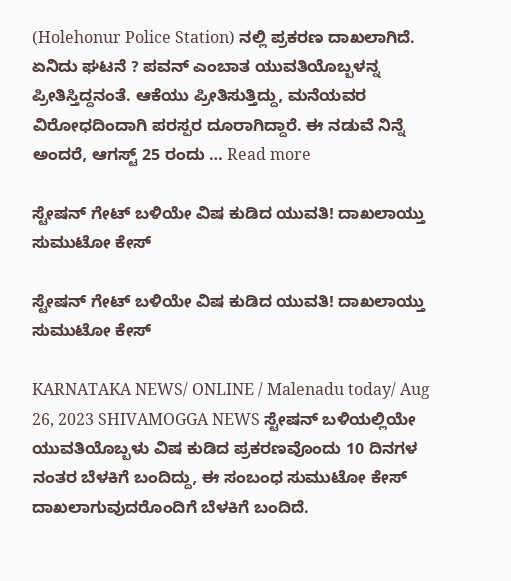(Holehonur Police Station) ನಲ್ಲಿ ಪ್ರಕರಣ ದಾಖಲಾಗಿದೆ.  ಏನಿದು ಘಟನೆ ? ಪವನ್ ಎಂಬಾತ ಯುವತಿಯೊಬ್ಬಳನ್ನ ಪ್ರೀತಿಸ್ತಿದ್ದನಂತೆ. ಆಕೆಯು ಪ್ರೀತಿಸುತ್ತಿದ್ದು, ಮನೆಯವರ ವಿರೋಧದಿಂದಾಗಿ ಪರಸ್ಪರ ದೂರಾಗಿದ್ದಾರೆ. ಈ ನಡುವೆ ನಿನ್ನೆ ಅಂದರೆ, ಆಗಸ್ಟ್ 25 ರಂದು … Read more

ಸ್ಟೇಷನ್ ಗೇಟ್ ಬಳಿಯೇ ವಿಷ ಕುಡಿದ ಯುವತಿ! ದಾಖಲಾಯ್ತು ಸುಮುಟೋ ಕೇಸ್

ಸ್ಟೇಷನ್ ಗೇಟ್ ಬಳಿಯೇ ವಿಷ ಕುಡಿದ ಯುವತಿ! ದಾಖಲಾಯ್ತು ಸುಮುಟೋ ಕೇಸ್

KARNATAKA NEWS/ ONLINE / Malenadu today/ Aug 26, 2023 SHIVAMOGGA NEWS ಸ್ಟೇಷನ್ ಬಳಿಯಲ್ಲಿಯೇ ಯುವತಿಯೊಬ್ಬಳು ವಿಷ ಕುಡಿದ ಪ್ರಕರಣವೊಂದು 10 ದಿನಗಳ ನಂತರ ಬೆಳಕಿಗೆ ಬಂದಿದ್ದು, ಈ ಸಂಬಂಧ ಸುಮುಟೋ ಕೇಸ್ ದಾಖಲಾಗುವುದರೊಂದಿಗೆ ಬೆಳಕಿಗೆ ಬಂದಿದೆ.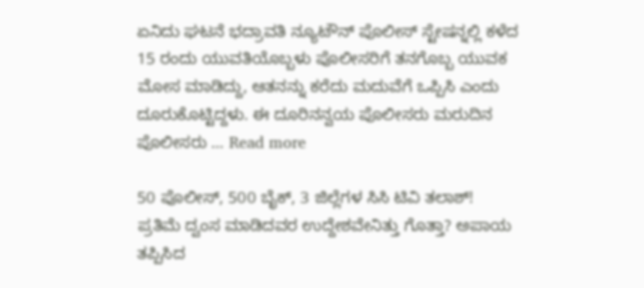ಏನಿದು ಘಟನೆ ಭದ್ರಾವತಿ ನ್ಯೂಟೌನ್ ಪೊಲೀಸ್ ಸ್ಟೇಷನ್ನಲ್ಲಿ ಕಳೆದ 15 ರಂದು ಯುವತಿಯೊಬ್ಬಳು ಪೊಲೀಸರಿಗೆ ತನಗೊಬ್ಬ ಯುವಕ ಮೋಸ ಮಾಡಿದ್ದು, ಆತನನ್ನು ಕರೆದು ಮದುವೆಗೆ ಒಪ್ಪಿಸಿ ಎಂದು ದೂರುಕೊಟ್ಟಿದ್ದಳು. ಈ ದೂರಿನನ್ವಯ ಪೊಲೀಸರು ಮರುದಿನ ಪೊಲೀಸರು … Read more

50 ಪೊಲೀಸ್, 500 ಬೈಕ್, 3 ಜಿಲ್ಲೆಗಳ ಸಿಸಿ ಟಿವಿ ತಲಾಶ್! ಪ್ರತಿಮೆ ದ್ವಂಸ ಮಾಡಿದವರ ಉದ್ದೇಶವೇನಿತ್ತು ಗೊತ್ತಾ? ಅಪಾಯ ತಪ್ಪಿಸಿದ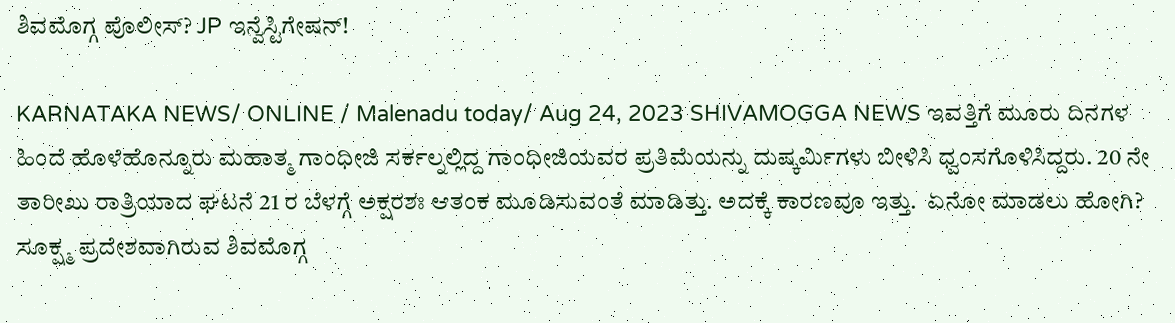ಶಿವಮೊಗ್ಗ ಪೊಲೀಸ್? JP ಇನ್ವೆಸ್ಟಿಗೇಷನ್!

KARNATAKA NEWS/ ONLINE / Malenadu today/ Aug 24, 2023 SHIVAMOGGA NEWS ಇವತ್ತಿಗೆ ಮೂರು ದಿನಗಳ ಹಿಂದೆ ಹೊಳೆಹೊನ್ನೂರು ಮಹಾತ್ಮ ಗಾಂಧೀಜಿ ಸರ್ಕಲ್ನಲ್ಲಿದ್ದ ಗಾಂಧೀಜಿಯವರ ಪ್ರತಿಮೆಯನ್ನು ದುಷ್ಕರ್ಮಿಗಳು ಬೀಳಿಸಿ ಧ್ವಂಸಗೊಳಿಸಿದ್ದರು. 20 ನೇ ತಾರೀಖು ರಾತ್ರಿಯಾದ ಘಟನೆ 21 ರ ಬೆಳಗ್ಗೆ ಅಕ್ಷರಶಃ ಆತಂಕ ಮೂಡಿಸುವಂತೆ ಮಾಡಿತ್ತು. ಅದಕ್ಕೆ ಕಾರಣವೂ ಇತ್ತು.  ಏನೋ ಮಾಡಲು ಹೋಗಿ? ಸೂಕ್ಷ್ಮ ಪ್ರದೇಶವಾಗಿರುವ ಶಿವಮೊಗ್ಗ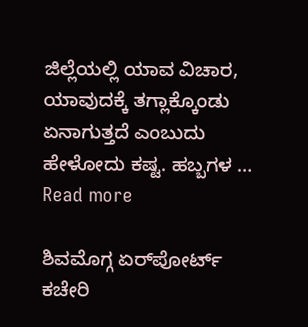ಜಿಲ್ಲೆಯಲ್ಲಿ ಯಾವ ವಿಚಾರ, ಯಾವುದಕ್ಕೆ ತಗ್ಲಾಕ್ಕೊಂಡು ಏನಾಗುತ್ತದೆ ಎಂಬುದು ಹೇಳೋದು ಕಷ್ಟ. ಹಬ್ಬಗಳ … Read more

ಶಿವಮೊಗ್ಗ ಏರ್‌ಪೋರ್ಟ್ ಕಚೇರಿ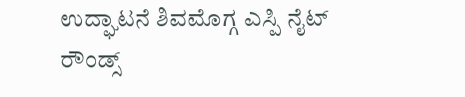ಉದ್ಘಾಟನೆ ಶಿವಮೊಗ್ಗ ಎಸ್ಪಿ ನೈಟ್ ರೌಂಡ್ಸ್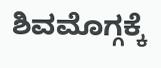ಶಿವಮೊಗ್ಗಕ್ಕೆ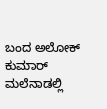ಬಂದ ಅಲೋಕ್ ಕುಮಾರ್ ಮಲೆನಾಡಲ್ಲಿ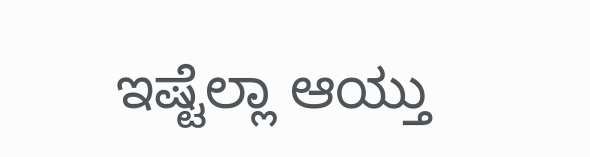ಇಷ್ಟೆಲ್ಲಾ ಆಯ್ತು